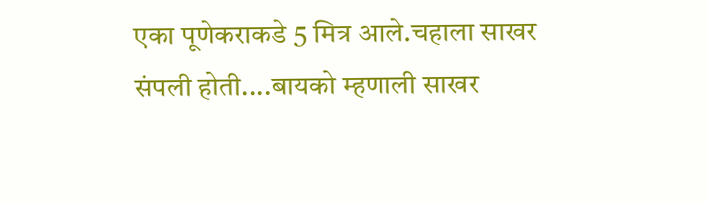एका पूणेकराकडे 5 मित्र आले.चहाला साखर संपली होती....बायको म्हणाली साखर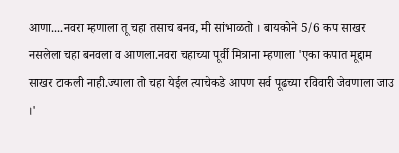आणा....नवरा म्हणाला तू चहा तसाच बनव, मी सांभाळतो । बायकोने 5/6 कप साखर नसलेला चहा बनवला व आणला.नवरा चहाच्या पूर्वी मित्राना म्हणाला 'एका कपात मूद्दाम साखर टाकली नाही.ज्याला तो चहा येईल त्याचेकडे आपण सर्व पूढच्या रविवारी जेवणाला जाउ ।'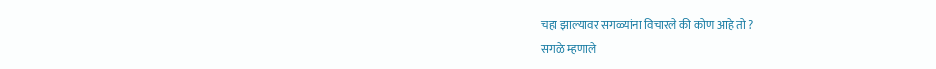चहा झाल्यावर सगळ्यांना विचारले की कोण आहे तो ?
सगळे म्हणाले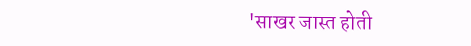'साखर जास्त होती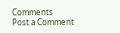Comments
Post a Comment